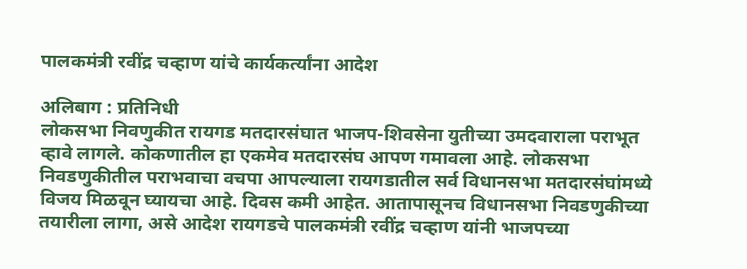पालकमंत्री रवींद्र चव्हाण यांचे कार्यकर्त्यांना आदेश

अलिबाग : प्रतिनिधी
लोकसभा निवणुकीत रायगड मतदारसंघात भाजप-शिवसेना युतीच्या उमदवाराला पराभूत व्हावे लागले. कोकणातील हा एकमेव मतदारसंघ आपण गमावला आहे. लोकसभा निवडणुकीतील पराभवाचा वचपा आपल्याला रायगडातील सर्व विधानसभा मतदारसंघांमध्ये विजय मिळवून घ्यायचा आहे. दिवस कमी आहेत. आतापासूनच विधानसभा निवडणुकीच्या तयारीला लागा, असे आदेश रायगडचे पालकमंत्री रवींद्र चव्हाण यांनी भाजपच्या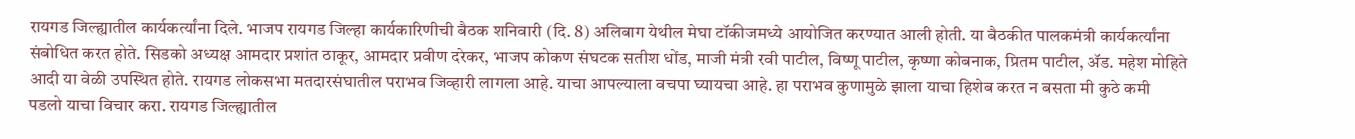रायगड जिल्ह्यातील कार्यकर्त्यांना दिले. भाजप रायगड जिल्हा कार्यकारिणीची बैठक शनिवारी (दि. 8) अलिबाग येथील मेघा टॉकीजमध्ये आयोजित करण्यात आली होती. या बैठकीत पालकमंत्री कार्यकर्त्यांना संबोधित करत होते. सिडको अध्यक्ष आमदार प्रशांत ठाकूर, आमदार प्रवीण दरेकर, भाजप कोकण संघटक सतीश धोंड, माजी मंत्री रवी पाटील, विष्णू पाटील, कृष्णा कोबनाक, प्रितम पाटील, ॲड. महेश मोहिते आदी या वेळी उपस्थित होते. रायगड लोकसभा मतदारसंघातील पराभव जिव्हारी लागला आहे. याचा आपल्याला वचपा घ्यायचा आहे. हा पराभव कुणामुळे झाला याचा हिशेब करत न बसता मी कुठे कमी पडलो याचा विचार करा. रायगड जिल्ह्यातील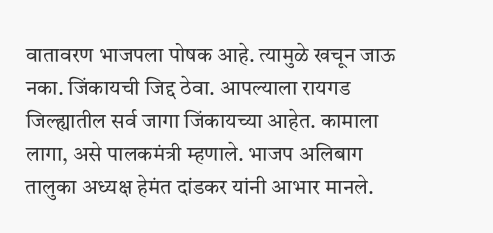वातावरण भाजपला पोषक आहे. त्यामुळे खचून जाऊ नका. जिंकायची जिद्द ठेवा. आपल्याला रायगड जिल्ह्यातील सर्व जागा जिंकायच्या आहेत. कामाला लागा, असे पालकमंत्री म्हणाले. भाजप अलिबाग तालुका अध्यक्ष हेमंत दांडकर यांनी आभार मानले.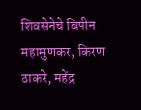शिवसेनेचे बिपीन महामुणकर, किरण ठाकरे, महेंद्र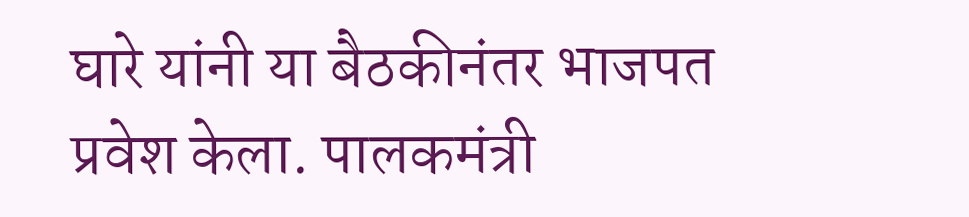घारे यांनी या बैठकीनंतर भाजपत प्रवेश केला. पालकमंत्री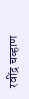रवींद्र चव्हाण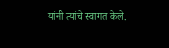यांनी त्यांचे स्वागत केले.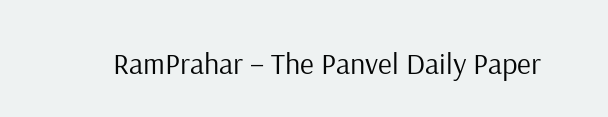RamPrahar – The Panvel Daily Paper